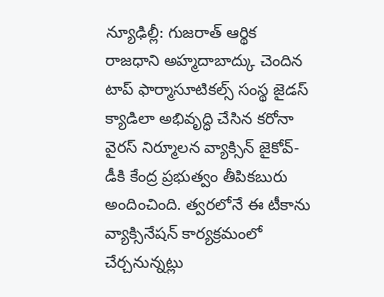న్యూఢిల్లీ: గుజరాత్ ఆర్థిక రాజధాని అహ్మదాబాద్కు చెందిన టాప్ ఫార్మాసూటికల్స్ సంస్థ జైడస్ క్యాడిలా అభివృద్ధి చేసిన కరోనా వైరస్ నిర్మూలన వ్యాక్సిన్ జైకోవ్-డీకి కేంద్ర ప్రభుత్వం తీపికబురు అందించింది. త్వరలోనే ఈ టీకాను వ్యాక్సినేషన్ కార్యక్రమంలో చేర్చనున్నట్లు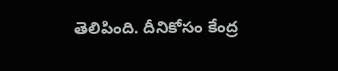తెలిపింది. దీనికోసం కేంద్ర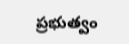ప్రభుత్వం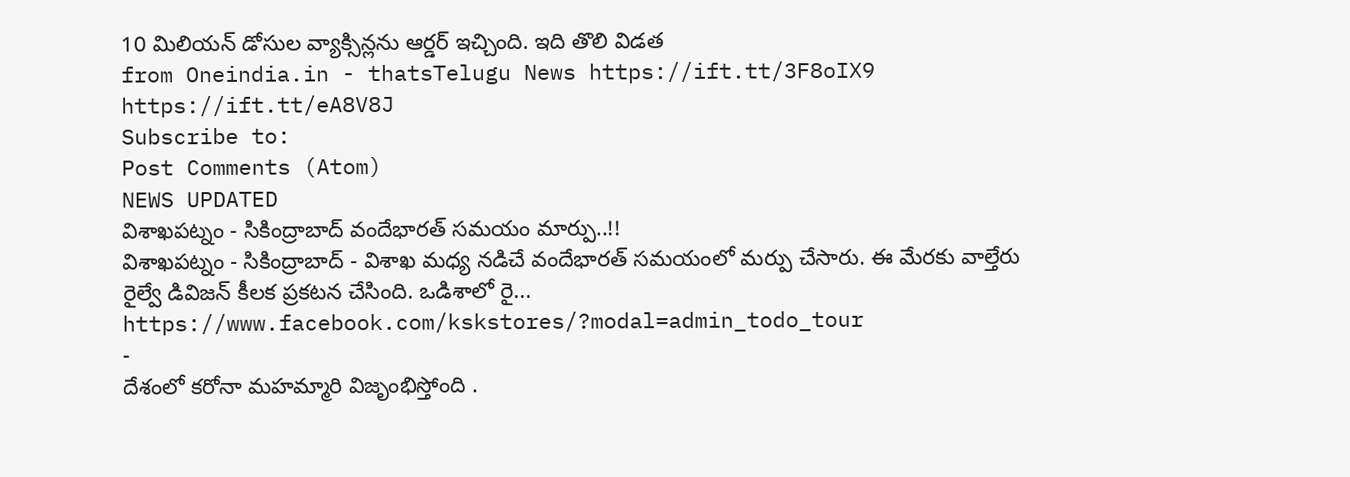10 మిలియన్ డోసుల వ్యాక్సిన్లను ఆర్డర్ ఇచ్చింది. ఇది తొలి విడత
from Oneindia.in - thatsTelugu News https://ift.tt/3F8oIX9
https://ift.tt/eA8V8J
Subscribe to:
Post Comments (Atom)
NEWS UPDATED
విశాఖపట్నం - సికింద్రాబాద్ వందేభారత్ సమయం మార్పు..!!
విశాఖపట్నం - సికింద్రాబాద్ - విశాఖ మధ్య నడిచే వందేభారత్ సమయంలో మర్పు చేసారు. ఈ మేరకు వాల్తేరు రైల్వే డివిజన్ కీలక ప్రకటన చేసింది. ఒడిశాలో రై...
https://www.facebook.com/kskstores/?modal=admin_todo_tour
-
దేశంలో కరోనా మహమ్మారి విజృంభిస్తోంది .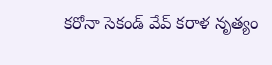కరోనా సెకండ్ వేవ్ కరాళ నృత్యం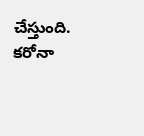చేస్తుంది. కరోనా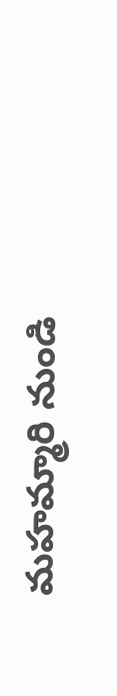మహమ్మారి నుండి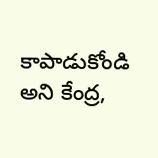కాపాడుకోండి అని కేంద్ర,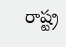రాష్ట్ర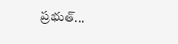ప్రభుత్...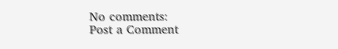No comments:
Post a Comment